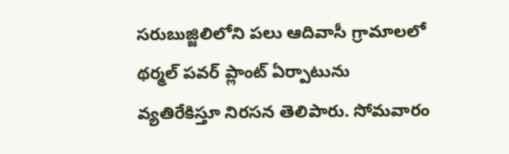సరుబుజ్జిలిలోని పలు ఆదివాసీ గ్రామాలలో థర్మల్ పవర్ ప్లాంట్ ఏర్పాటును వ్యతిరేకిస్తూ నిరసన తెలిపారు. సోమవారం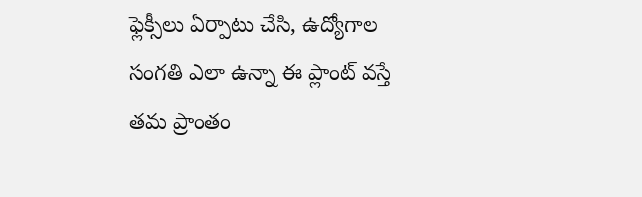ఫ్లెక్సీలు ఏర్పాటు చేసి, ఉద్యోగాల సంగతి ఎలా ఉన్నా ఈ ప్లాంట్ వస్తే తమ ప్రాంతం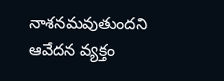నాశనమవుతుందని ఆవేదన వ్యక్తం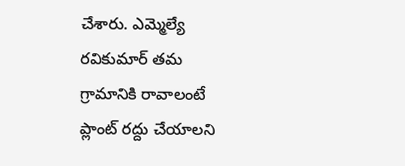చేశారు. ఎమ్మెల్యే రవికుమార్ తమ గ్రామానికి రావాలంటే ప్లాంట్ రద్దు చేయాలని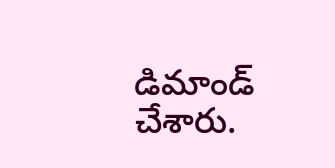డిమాండ్ చేశారు.